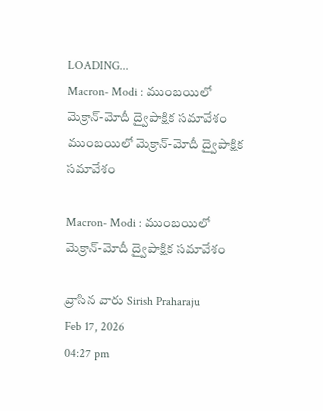LOADING...
Macron- Modi : ముంబయిలో మెక్రాన్‌-మోదీ ద్వైపాక్షిక సమావేశం
ముంబయిలో మెక్రాన్‌-మోదీ ద్వైపాక్షిక సమావేశం

Macron- Modi : ముంబయిలో మెక్రాన్‌-మోదీ ద్వైపాక్షిక సమావేశం

వ్రాసిన వారు Sirish Praharaju
Feb 17, 2026
04:27 pm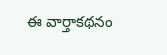ఈ వార్తాకథనం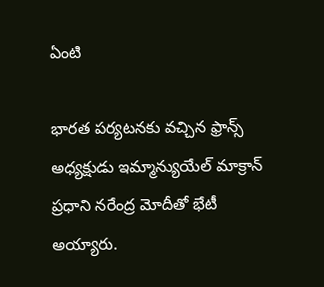ఏంటి

భారత పర్యటనకు వచ్చిన ఫ్రాన్స్ అధ్యక్షుడు ఇమ్మాన్యుయేల్ మాక్రాన్ ప్రధాని నరేంద్ర మోదీతో భేటీ అయ్యారు.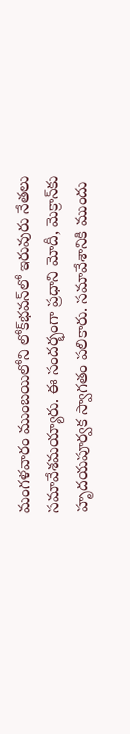మంగళవారం ముంబయిలోని లోక్‌భవన్‌లో ఇరువురు నేతలు సమావేశమయ్యారు. ఈ సందర్భంగా ప్రధాని మోదీ, మెక్రాన్‌కు హృదయపూర్వక స్వాగతం పలికారు. సమావేశానికి ముందు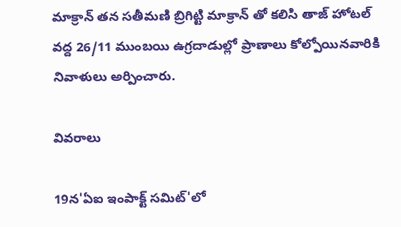మాక్రాన్ తన సతీమణి బ్రిగిట్టి మాక్రాన్ తో కలిసి తాజ్‌ హోటల్‌ వద్ద 26/11 ముంబయి ఉగ్రదాడుల్లో ప్రాణాలు కోల్పోయినవారికి నివాళులు అర్పించారు.

వివరాలు

19న'ఏఐ ఇంపాక్ట్‌ సమిట్‌'లో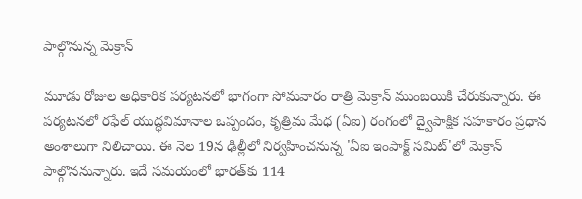పాల్గొనున్న మెక్రాన్

మూడు రోజుల అధికారిక పర్యటనలో భాగంగా సోమవారం రాత్రి మెక్రాన్‌ ముంబయికి చేరుకున్నారు. ఈ పర్యటనలో రఫేల్‌ యుద్ధవిమానాల ఒప్పందం, కృత్రిమ మేధ (ఏఐ) రంగంలో ద్వైపాక్షిక సహకారం ప్రధాన అంశాలుగా నిలిచాయి. ఈ నెల 19న ఢిల్లీలో నిర్వహించనున్న 'ఏఐ ఇంపాక్ట్‌ సమిట్‌'లో మెక్రాన్‌ పాల్గొననున్నారు. ఇదే సమయంలో భారత్‌కు 114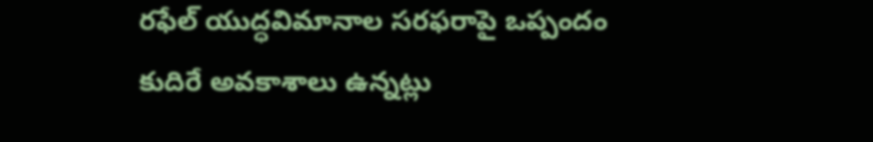రఫేల్‌ యుద్ధవిమానాల సరఫరాపై ఒప్పందం కుదిరే అవకాశాలు ఉన్నట్లు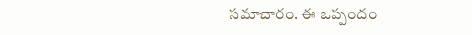సమాచారం. ఈ ఒప్పందం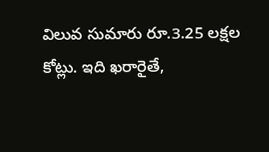విలువ సుమారు రూ.3.25 లక్షల కోట్లు. ఇది ఖరారైతే,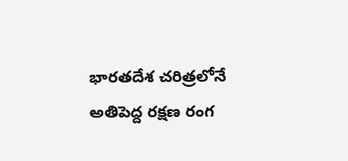భారతదేశ చరిత్రలోనే అతిపెద్ద రక్షణ రంగ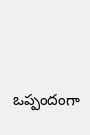ఒప్పందంగా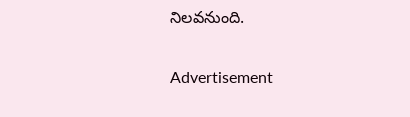నిలవనుంది.

Advertisement